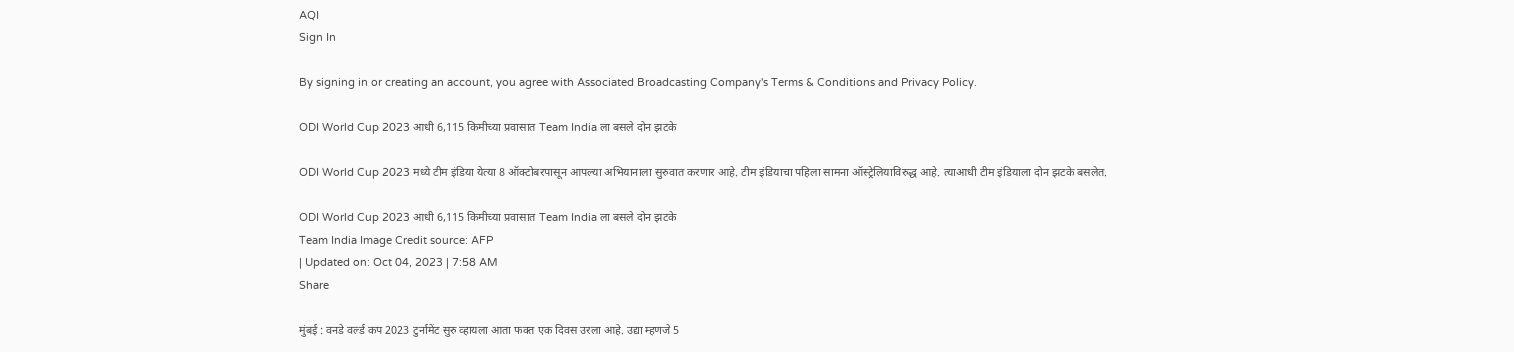AQI
Sign In

By signing in or creating an account, you agree with Associated Broadcasting Company's Terms & Conditions and Privacy Policy.

ODI World Cup 2023 आधी 6,115 किमीच्या प्रवासात Team India ला बसले दोन झटके

ODI World Cup 2023 मध्ये टीम इंडिया येत्या 8 ऑक्टोबरपासून आपल्या अभियानाला सुरुवात करणार आहे. टीम इंडियाचा पहिला सामना ऑस्ट्रेलियाविरुद्ध आहे. त्याआधी टीम इंडियाला दोन झटके बसलेत.

ODI World Cup 2023 आधी 6,115 किमीच्या प्रवासात Team India ला बसले दोन झटके
Team India Image Credit source: AFP
| Updated on: Oct 04, 2023 | 7:58 AM
Share

मुंबई : वनडे वर्ल्ड कप 2023 टुर्नामेंट सुरु व्हायला आता फक्त एक दिवस उरला आहे. उद्या म्हणजे 5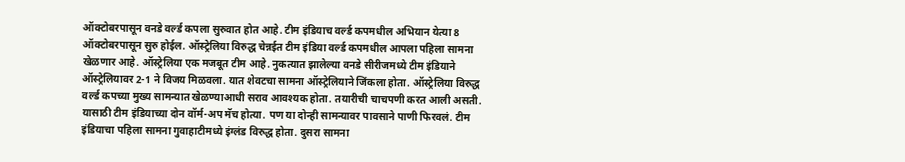ऑक्टोबरपासून वनडे वर्ल्ड कपला सुरुवात होत आहे. टीम इंडियाच वर्ल्ड कपमधील अभियान येत्या 8 ऑक्टोबरपासून सुरु होईल. ऑस्ट्रेलिया विरुद्ध चेन्नईत टीम इंडिया वर्ल्ड कपमधील आपला पहिला सामना खेळणार आहे. ऑस्ट्रेलिया एक मजबूत टीम आहे. नुकत्यात झालेल्या वनडे सीरीजमध्ये टीम इंडियाने ऑस्ट्रेलियावर 2-1 ने विजय मिळवला. यात शेवटचा सामना ऑस्ट्रेलियाने जिंकला होता. ऑस्ट्रेलिया विरुद्ध वर्ल्ड कपच्या मुख्य सामन्यात खेळण्याआधी सराव आवश्यक होता. तयारीची चाचपणी करत आली असती. यासाठी टीम इंडियाच्या दोन वॉर्म-अप मॅच होत्या. पण या दोन्ही सामन्यावर पावसाने पाणी फिरवलं. टीम इंडियाचा पहिला सामना गुवाहाटीमध्ये इंग्लंड विरुद्ध होता. दुसरा सामना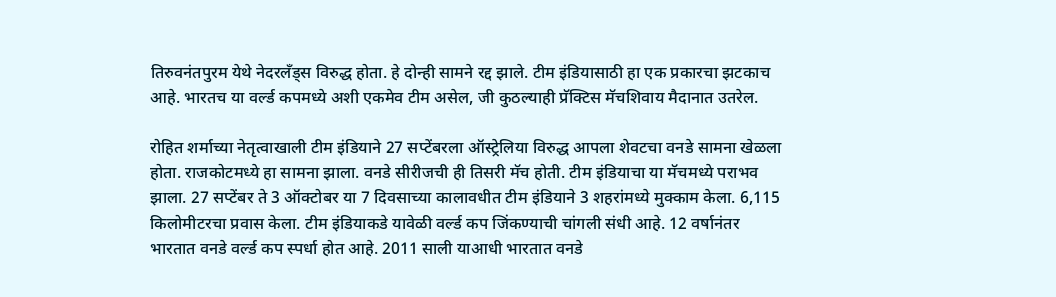तिरुवनंतपुरम येथे नेदरलँड्स विरुद्ध होता. हे दोन्ही सामने रद्द झाले. टीम इंडियासाठी हा एक प्रकारचा झटकाच आहे. भारतच या वर्ल्ड कपमध्ये अशी एकमेव टीम असेल, जी कुठल्याही प्रॅक्टिस मॅचशिवाय मैदानात उतरेल.

रोहित शर्माच्या नेतृत्वाखाली टीम इंडियाने 27 सप्टेंबरला ऑस्ट्रेलिया विरुद्ध आपला शेवटचा वनडे सामना खेळला होता. राजकोटमध्ये हा सामना झाला. वनडे सीरीजची ही तिसरी मॅच होती. टीम इंडियाचा या मॅचमध्ये पराभव झाला. 27 सप्टेंबर ते 3 ऑक्टोबर या 7 दिवसाच्या कालावधीत टीम इंडियाने 3 शहरांमध्ये मुक्काम केला. 6,115 किलोमीटरचा प्रवास केला. टीम इंडियाकडे यावेळी वर्ल्ड कप जिंकण्याची चांगली संधी आहे. 12 वर्षानंतर भारतात वनडे वर्ल्ड कप स्पर्धा होत आहे. 2011 साली याआधी भारतात वनडे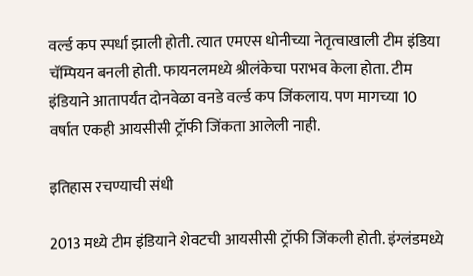वर्ल्ड कप स्पर्धा झाली होती. त्यात एमएस धोनीच्या नेतृत्वाखाली टीम इंडिया चॅम्पियन बनली होती. फायनलमध्ये श्रीलंकेचा पराभव केला होता. टीम इंडियाने आतापर्यंत दोनवेळा वनडे वर्ल्ड कप जिंकलाय. पण मागच्या 10 वर्षात एकही आयसीसी ट्रॉफी जिंकता आलेली नाही.

इतिहास रचण्याची संधी

2013 मध्ये टीम इंडियाने शेवटची आयसीसी ट्रॉफी जिंकली होती. इंग्लंडमध्ये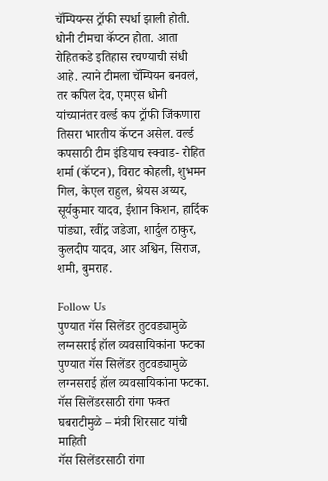चॅम्पियन्स ट्रॉफी स्पर्धा झाली होती. धोनी टीमचा कॅप्टन होता. आता रोहितकडे इतिहास रचण्याची संधी आहे. त्याने टीमला चॅम्पियन बनवलं, तर कपिल देव, एमएस धोनी यांच्यानंतर वर्ल्ड कप ट्रॉफी जिंकणारा तिसरा भारतीय कॅप्टन असेल. वर्ल्ड कपसाठी टीम इंडियाच स्क्वाड- रोहित शर्मा (कॅप्टन), विराट कोहली, शुभमन गिल, केएल राहुल, श्रेयस अय्यर, सूर्यकुमार यादव, ईशान किशन, हार्दिक पांड्या, रवींद्र जडेजा, शार्दुल ठाकुर, कुलदीप यादव, आर अश्विन, सिराज, शमी, बुमराह.

Follow Us
पुण्यात गॅस सिलेंडर तुटवड्यामुळे लग्नसराई हॉल व्यवसायिकांना फटका
पुण्यात गॅस सिलेंडर तुटवड्यामुळे लग्नसराई हॉल व्यवसायिकांना फटका.
गॅस सिलेंडरसाठी रांगा फक्त घबराटीमुळे – मंत्री शिरसाट यांची माहिती
गॅस सिलेंडरसाठी रांगा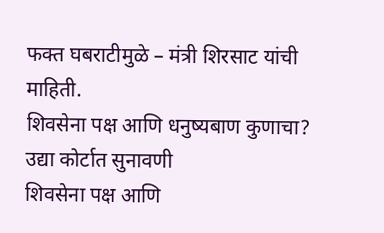फक्त घबराटीमुळे – मंत्री शिरसाट यांची माहिती.
शिवसेना पक्ष आणि धनुष्यबाण कुणाचा? उद्या कोर्टात सुनावणी
शिवसेना पक्ष आणि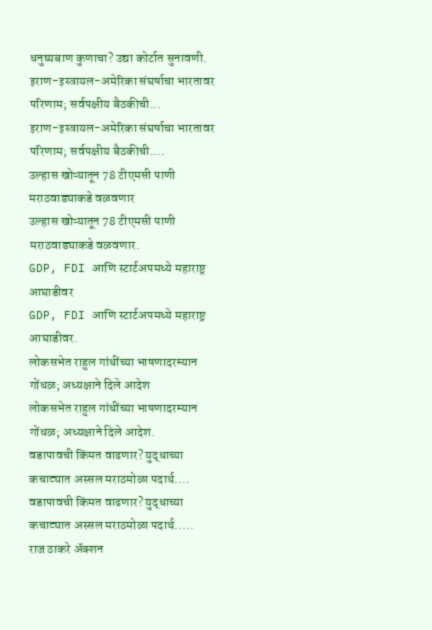धनुष्यबाण कुणाचा? उद्या कोर्टात सुनावणी.
इराण-इस्त्रायल-अमेरिका संघर्षाचा भारतावर परिणाम; सर्वपक्षीय बैठकीची...
इराण-इस्त्रायल-अमेरिका संघर्षाचा भारतावर परिणाम; सर्वपक्षीय बैठकीची....
उल्हास खोऱ्यातून 78 टीएमसी पाणी मराठवाड्याकडे वळवणार
उल्हास खोऱ्यातून 78 टीएमसी पाणी मराठवाड्याकडे वळवणार.
GDP, FDI आणि स्टार्टअपमध्ये महाराष्ट्र आघाडीवर
GDP, FDI आणि स्टार्टअपमध्ये महाराष्ट्र आघाडीवर.
लोकसभेत राहुल गांधींच्या भाषणादरम्यान गोंधळ; अध्यक्षाने दिले आदेश
लोकसभेत राहुल गांधींच्या भाषणादरम्यान गोंधळ; अध्यक्षाने दिले आदेश.
वडापावची किंमत वाढणार? युद्धाच्या कचाट्यात अस्सल मराठमोळा पदार्थ....
वडापावची किंमत वाढणार? युद्धाच्या कचाट्यात अस्सल मराठमोळा पदार्थ.....
राज ठाकरे अ‍ॅक्शन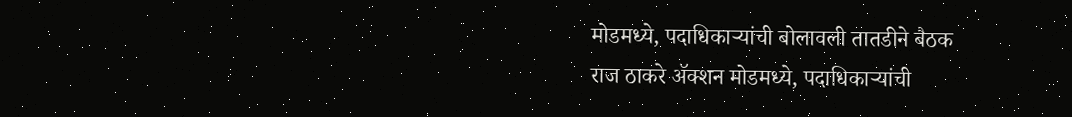मोडमध्ये, पदाधिकाऱ्यांची बोलावली तातडीने बैठक
राज ठाकरे अ‍ॅक्शन मोडमध्ये, पदाधिकाऱ्यांची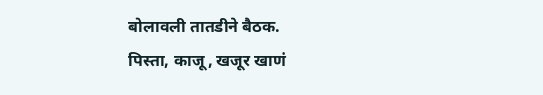बोलावली तातडीने बैठक.
पिस्ता, काजू, खजूर खाणं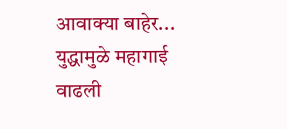आवाक्या बाहेर... युद्धामुळे महागाई वाढली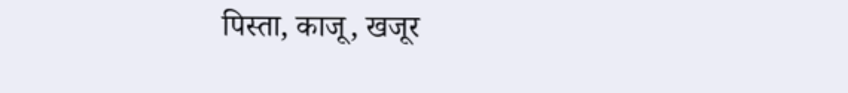पिस्ता, काजू, खजूर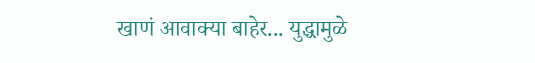खाणं आवाक्या बाहेर... युद्धामुळे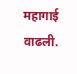महागाई वाढली.